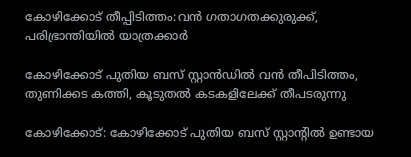കോഴിക്കോട് തീപ്പിടിത്തം:വൻ ഗതാഗതക്കുരുക്ക്, പരിഭ്രാന്തിയിൽ യാത്രക്കാർ

കോഴിക്കോട് പുതിയ ബസ് സ്റ്റാൻഡിൽ വൻ തീപിടിത്തം, തുണിക്കട കത്തി, കൂടുതൽ കടകളിലേക്ക് തീപടരുന്നു

കോഴിക്കോട്: കോഴിക്കോട് പുതിയ ബസ് സ്റ്റാന്റില്‍ ഉണ്ടായ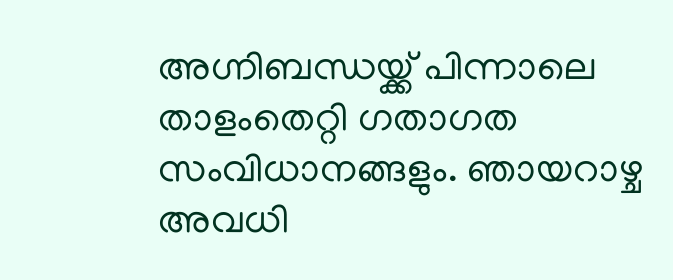അഗ്നിബന്ധയ്ക്ക് പിന്നാലെ താളംതെറ്റി ഗതാഗത സംവിധാനങ്ങളും. ഞായറാഴ്ച അവധി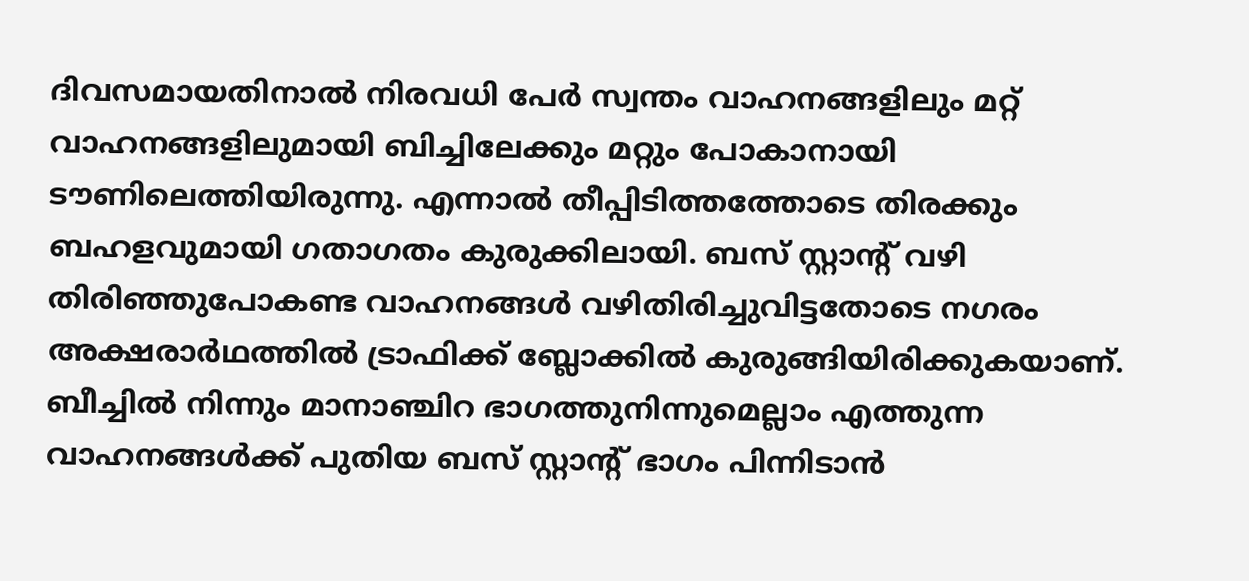ദിവസമായതിനാല്‍ നിരവധി പേര്‍ സ്വന്തം വാഹനങ്ങളിലും മറ്റ് വാഹനങ്ങളിലുമായി ബിച്ചിലേക്കും മറ്റും പോകാനായി ടൗണിലെത്തിയിരുന്നു. എന്നാല്‍ തീപ്പിടിത്തത്തോടെ തിരക്കും ബഹളവുമായി ഗതാഗതം കുരുക്കിലായി. ബസ് സ്റ്റാന്റ് വഴി തിരിഞ്ഞുപോകണ്ട വാഹനങ്ങള്‍ വഴിതിരിച്ചുവിട്ടതോടെ നഗരം അക്ഷരാര്‍ഥത്തില്‍ ട്രാഫിക്ക് ബ്ലോക്കില്‍ കുരുങ്ങിയിരിക്കുകയാണ്. ബീച്ചില്‍ നിന്നും മാനാഞ്ചിറ ഭാഗത്തുനിന്നുമെല്ലാം എത്തുന്ന വാഹനങ്ങള്‍ക്ക് പുതിയ ബസ് സ്റ്റാന്റ് ഭാഗം പിന്നിടാന്‍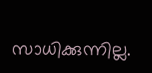സാധിക്കുന്നില്ല.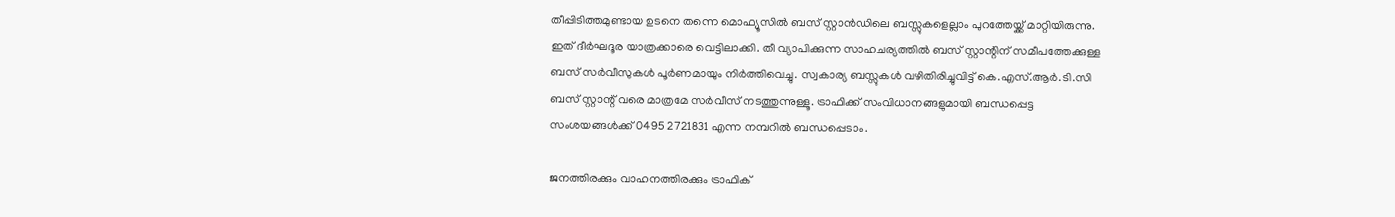തീപ്പിടിത്തമുണ്ടായ ഉടനെ തന്നെ മൊഫ്യൂസിൽ ബസ് സ്റ്റാൻഡിലെ ബസ്സുകളെല്ലാം പുറത്തേയ്ക്ക് മാറ്റിയിരുന്നു. ഇത് ദീർഘദൂര യാത്രക്കാരെ വെട്ടിലാക്കി. തീ വ്യാപിക്കുന്ന സാഹചര്യത്തില്‍ ബസ് സ്റ്റാന്റിന് സമീപത്തേക്കുള്ള ബസ് സര്‍വീസുകള്‍ പൂര്‍ണമായും നിര്‍ത്തിവെച്ചു. സ്വകാര്യ ബസ്സുകള്‍ വഴിതിരിച്ചുവിട്ട് കെ.എസ്.ആര്‍.ടി.സി ബസ് സ്റ്റാന്റ് വരെ മാത്രമേ സര്‍വീസ് നടത്തുന്നുള്ളൂ. ട്രാഫിക്ക് സംവിധാനങ്ങളുമായി ബന്ധപ്പെട്ട സംശയങ്ങള്‍ക്ക് 0495 2721831 എന്ന നമ്പറില്‍ ബന്ധപ്പെടാം.

ജനത്തിരക്കും വാഹനത്തിരക്കും ട്രാഫിക്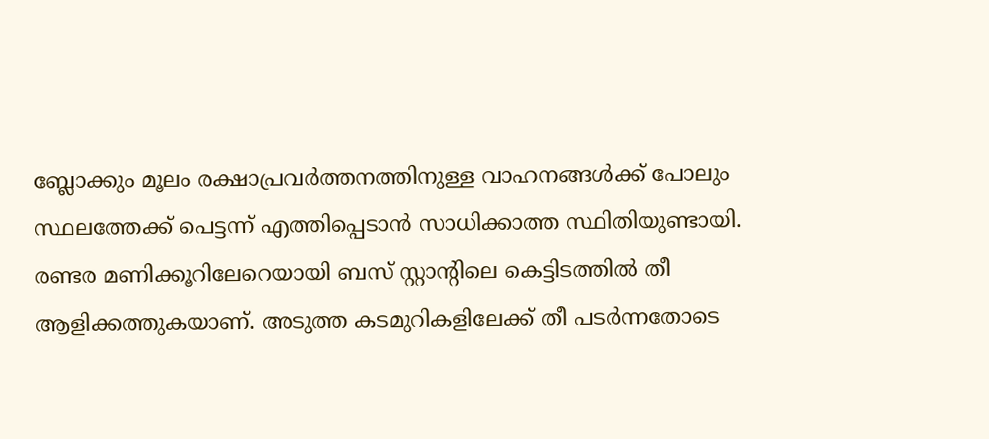ബ്ലോക്കും മൂലം രക്ഷാപ്രവര്‍ത്തനത്തിനുള്ള വാഹനങ്ങള്‍ക്ക് പോലും സ്ഥലത്തേക്ക് പെട്ടന്ന് എത്തിപ്പെടാന്‍ സാധിക്കാത്ത സ്ഥിതിയുണ്ടായി. രണ്ടര മണിക്കൂറിലേറെയായി ബസ് സ്റ്റാന്റിലെ കെട്ടിടത്തില്‍ തീ ആളിക്കത്തുകയാണ്. അടുത്ത കടമുറികളിലേക്ക് തീ പടര്‍ന്നതോടെ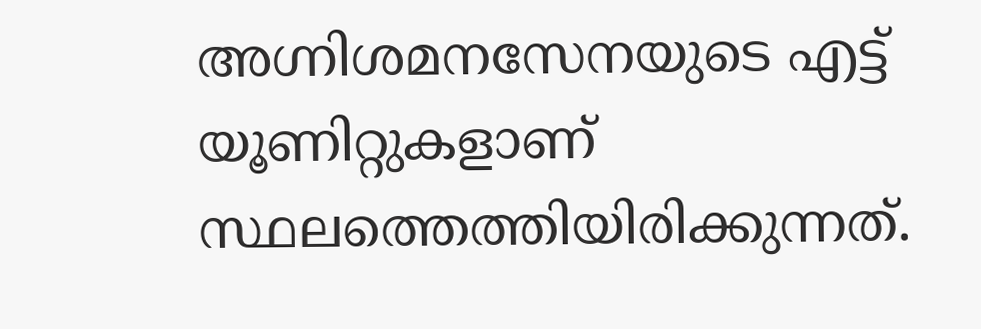അഗ്നിശമനസേനയുടെ എട്ട് യൂണിറ്റുകളാണ് സ്ഥലത്തെത്തിയിരിക്കുന്നത്.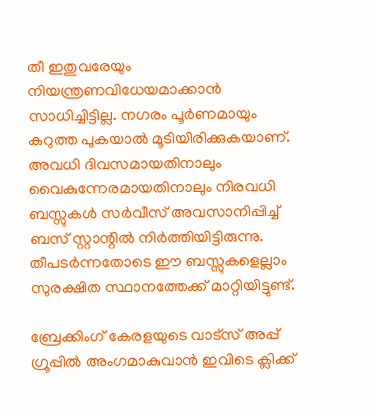തീ ഇതുവരേയും നിയന്ത്രണവിധേയമാക്കാന്‍ സാധിച്ചിട്ടില്ല. നഗരം പൂര്‍ണമായും കറുത്ത പുകയാല്‍ മൂടിയിരിക്കുകയാണ്. അവധി ദിവസമായതിനാലും വൈകുന്നേരമായതിനാലും നിരവധി ബസ്സുകള്‍ സര്‍വീസ് അവസാനിപ്പിച്ച് ബസ് സ്റ്റാന്റില്‍ നിര്‍ത്തിയിട്ടിരുന്നു. തീപടര്‍ന്നതോടെ ഈ ബസ്സുകളെല്ലാം സുരക്ഷിത സ്ഥാനത്തേക്ക് മാറ്റിയിട്ടുണ്ട്.

ബ്രേക്കിംഗ് കേരളയുടെ വാട്സ് അപ്പ് ഗ്രൂപ്പിൽ അംഗമാകുവാൻ ഇവിടെ ക്ലിക്ക്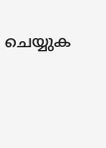ചെയ്യുക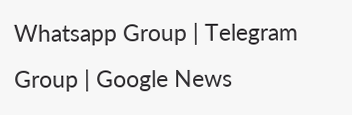Whatsapp Group | Telegram Group | Google News